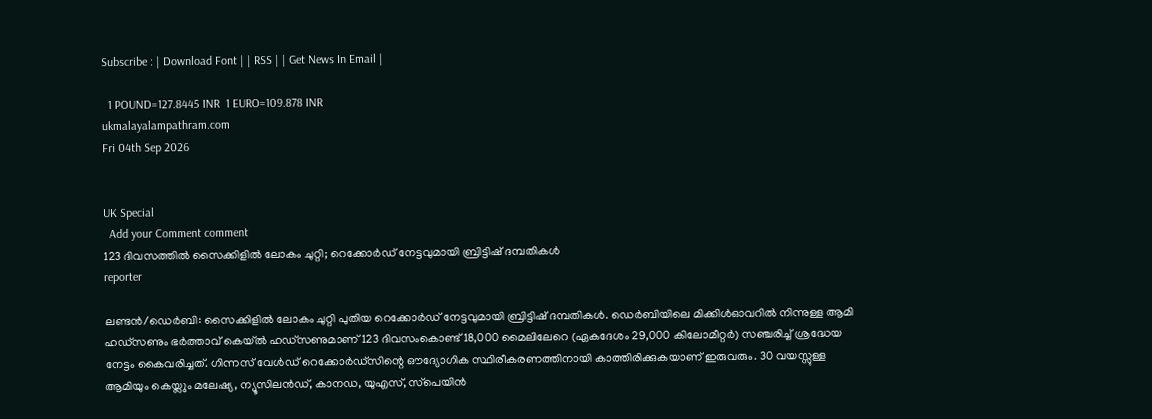Subscribe : | Download Font | | RSS | | Get News In Email |

  1 POUND=127.8445 INR  1 EURO=109.878 INR
ukmalayalampathram.com
Fri 04th Sep 2026


UK Special
  Add your Comment comment
123 ദിവസത്തില്‍ സൈക്കിളില്‍ ലോകം ചുറ്റി; റെക്കോര്‍ഡ് നേട്ടവുമായി ബ്രിട്ടിഷ് ദമ്പതികള്‍
reporter

ലണ്ടന്‍/ഡെര്‍ബി: സൈക്കിളില്‍ ലോകം ചുറ്റി പുതിയ റെക്കോര്‍ഡ് നേട്ടവുമായി ബ്രിട്ടിഷ് ദമ്പതികള്‍. ഡെര്‍ബിയിലെ മിക്കിള്‍ഓവറില്‍ നിന്നുള്ള ആമി ഹഡ്സണും ഭര്‍ത്താവ് കെയ്ല്‍ ഹഡ്സണുമാണ് 123 ദിവസംകൊണ്ട് 18,000 മൈലിലേറെ (ഏകദേശം 29,000 കിലോമീറ്റര്‍) സഞ്ചരിച്ച് ശ്രദ്ധേയ നേട്ടം കൈവരിച്ചത്. ഗിന്നസ് വേള്‍ഡ് റെക്കോര്‍ഡ്‌സിന്റെ ഔദ്യോഗിക സ്ഥിരീകരണത്തിനായി കാത്തിരിക്കുകയാണ് ഇരുവരും. 30 വയസ്സുള്ള ആമിയും കെയ്ലും മലേഷ്യ, ന്യൂസിലന്‍ഡ്, കാനഡ, യുഎസ്, സ്‌പെയിന്‍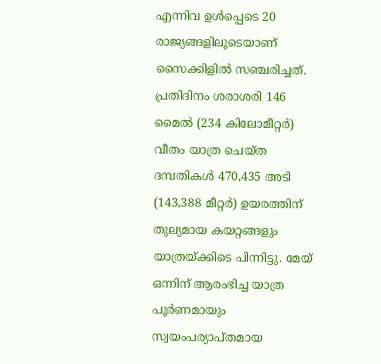എന്നിവ ഉള്‍പ്പെടെ 20 രാജ്യങ്ങളിലൂടെയാണ് സൈക്കിളില്‍ സഞ്ചരിച്ചത്. പ്രതിദിനം ശരാശരി 146 മൈല്‍ (234 കിലോമീറ്റര്‍) വീതം യാത്ര ചെയ്ത ദമ്പതികള്‍ 470,435 അടി (143,388 മീറ്റര്‍) ഉയരത്തിന് തുല്യമായ കയറ്റങ്ങളും യാത്രയ്ക്കിടെ പിന്നിട്ടു. മേയ് ഒന്നിന് ആരംഭിച്ച യാത്ര പൂര്‍ണമായും സ്വയംപര്യാപ്തമായ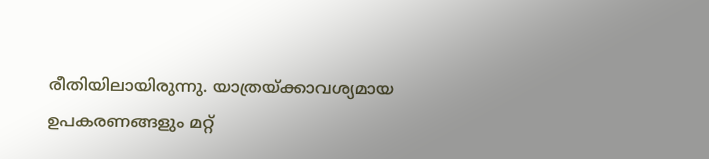രീതിയിലായിരുന്നു. യാത്രയ്ക്കാവശ്യമായ ഉപകരണങ്ങളും മറ്റ്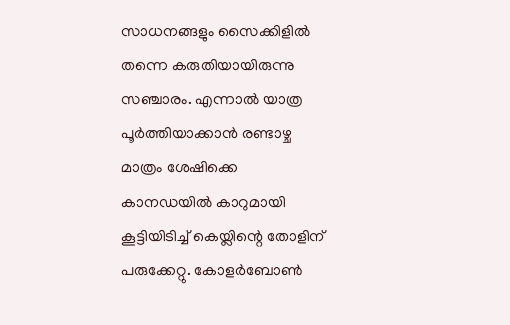സാധനങ്ങളും സൈക്കിളില്‍ തന്നെ കരുതിയായിരുന്നു സഞ്ചാരം. എന്നാല്‍ യാത്ര പൂര്‍ത്തിയാക്കാന്‍ രണ്ടാഴ്ച മാത്രം ശേഷിക്കെ കാനഡയില്‍ കാറുമായി കൂട്ടിയിടിച്ച് കെയ്ലിന്റെ തോളിന് പരുക്കേറ്റു. കോളര്‍ബോണ്‍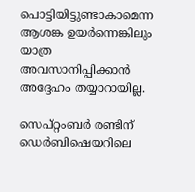പൊട്ടിയിട്ടുണ്ടാകാമെന്ന ആശങ്ക ഉയര്‍ന്നെങ്കിലും യാത്ര അവസാനിപ്പിക്കാന്‍ അദ്ദേഹം തയ്യാറായില്ല.

സെപ്റ്റംബര്‍ രണ്ടിന് ഡെര്‍ബിഷെയറിലെ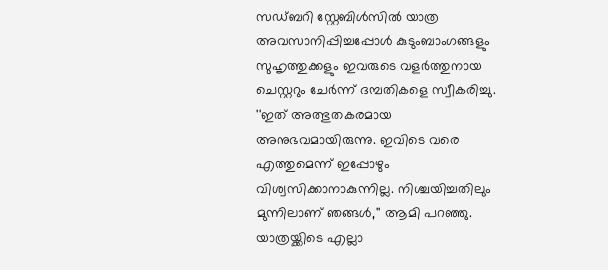സഡ്ബറി സ്റ്റേബിള്‍സില്‍ യാത്ര അവസാനിപ്പിച്ചപ്പോള്‍ കുടുംബാംഗങ്ങളും സുഹൃത്തുക്കളും ഇവരുടെ വളര്‍ത്തുനായ ചെസ്റ്ററും ചേര്‍ന്ന് ദമ്പതികളെ സ്വീകരിച്ചു. ''ഇത് അത്ഭുതകരമായ അനുഭവമായിരുന്നു. ഇവിടെ വരെ എത്തുമെന്ന് ഇപ്പോഴും വിശ്വസിക്കാനാകുന്നില്ല. നിശ്ചയിച്ചതിലും മുന്നിലാണ് ഞങ്ങള്‍,'' ആമി പറഞ്ഞു. യാത്രയ്ക്കിടെ എല്ലാ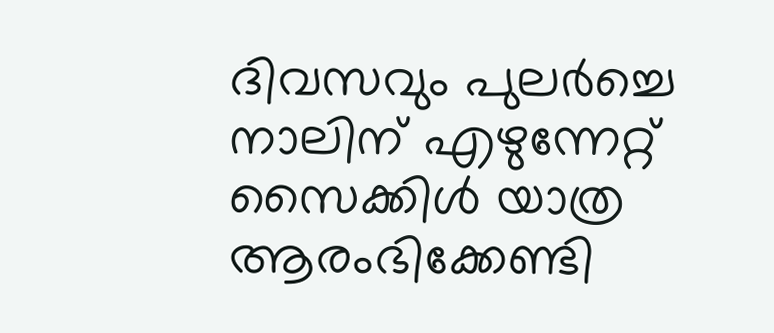ദിവസവും പുലര്‍ച്ചെ നാലിന് എഴുന്നേറ്റ് സൈക്കിള്‍ യാത്ര ആരംഭിക്കേണ്ടി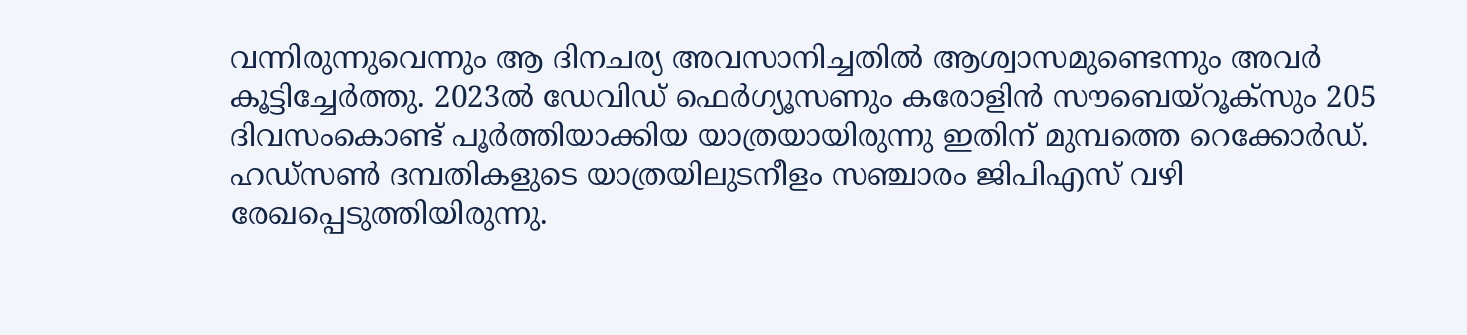വന്നിരുന്നുവെന്നും ആ ദിനചര്യ അവസാനിച്ചതില്‍ ആശ്വാസമുണ്ടെന്നും അവര്‍ കൂട്ടിച്ചേര്‍ത്തു. 2023ല്‍ ഡേവിഡ് ഫെര്‍ഗ്യൂസണും കരോളിന്‍ സൗബെയ്‌റൂക്‌സും 205 ദിവസംകൊണ്ട് പൂര്‍ത്തിയാക്കിയ യാത്രയായിരുന്നു ഇതിന് മുമ്പത്തെ റെക്കോര്‍ഡ്. ഹഡ്സണ്‍ ദമ്പതികളുടെ യാത്രയിലുടനീളം സഞ്ചാരം ജിപിഎസ് വഴി രേഖപ്പെടുത്തിയിരുന്നു.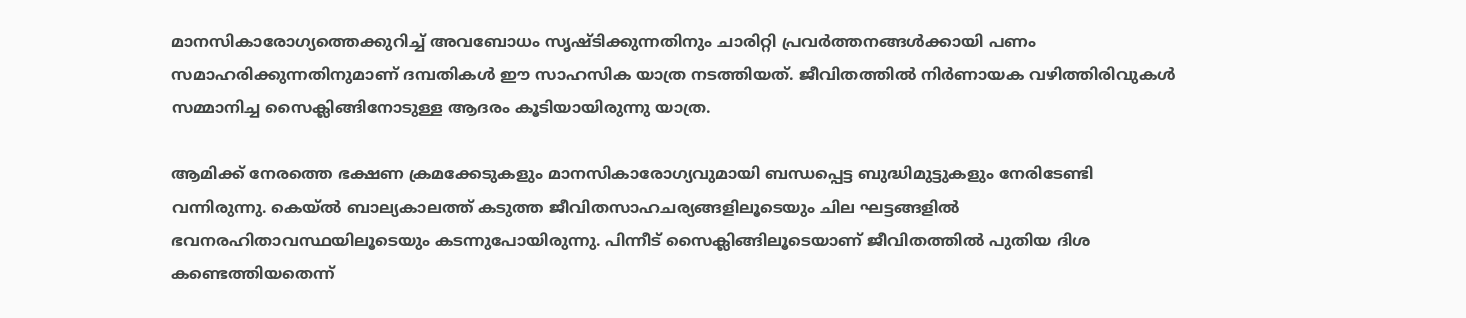മാനസികാരോഗ്യത്തെക്കുറിച്ച് അവബോധം സൃഷ്ടിക്കുന്നതിനും ചാരിറ്റി പ്രവര്‍ത്തനങ്ങള്‍ക്കായി പണം സമാഹരിക്കുന്നതിനുമാണ് ദമ്പതികള്‍ ഈ സാഹസിക യാത്ര നടത്തിയത്. ജീവിതത്തില്‍ നിര്‍ണായക വഴിത്തിരിവുകള്‍ സമ്മാനിച്ച സൈക്ലിങ്ങിനോടുള്ള ആദരം കൂടിയായിരുന്നു യാത്ര.

ആമിക്ക് നേരത്തെ ഭക്ഷണ ക്രമക്കേടുകളും മാനസികാരോഗ്യവുമായി ബന്ധപ്പെട്ട ബുദ്ധിമുട്ടുകളും നേരിടേണ്ടി വന്നിരുന്നു. കെയ്ല്‍ ബാല്യകാലത്ത് കടുത്ത ജീവിതസാഹചര്യങ്ങളിലൂടെയും ചില ഘട്ടങ്ങളില്‍ ഭവനരഹിതാവസ്ഥയിലൂടെയും കടന്നുപോയിരുന്നു. പിന്നീട് സൈക്ലിങ്ങിലൂടെയാണ് ജീവിതത്തില്‍ പുതിയ ദിശ കണ്ടെത്തിയതെന്ന്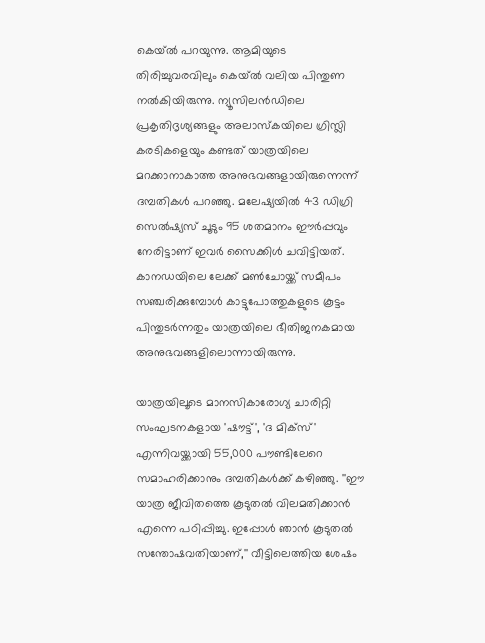കെയ്ല്‍ പറയുന്നു. ആമിയുടെ തിരിച്ചുവരവിലും കെയ്ല്‍ വലിയ പിന്തുണ നല്‍കിയിരുന്നു. ന്യൂസിലന്‍ഡിലെ പ്രകൃതിദൃശ്യങ്ങളും അലാസ്‌കയിലെ ഗ്രിസ്ലി കരടികളെയും കണ്ടത് യാത്രയിലെ മറക്കാനാകാത്ത അനുഭവങ്ങളായിരുന്നെന്ന് ദമ്പതികള്‍ പറഞ്ഞു. മലേഷ്യയില്‍ 43 ഡിഗ്രി സെല്‍ഷ്യസ് ചൂടും 95 ശതമാനം ഈര്‍പ്പവും നേരിട്ടാണ് ഇവര്‍ സൈക്കിള്‍ ചവിട്ടിയത്. കാനഡയിലെ ലേക്ക് മണ്‍ചോയ്ക്ക് സമീപം സഞ്ചരിക്കുമ്പോള്‍ കാട്ടുപോത്തുകളുടെ കൂട്ടം പിന്തുടര്‍ന്നതും യാത്രയിലെ ഭീതിജനകമായ അനുഭവങ്ങളിലൊന്നായിരുന്നു.

യാത്രയിലൂടെ മാനസികാരോഗ്യ ചാരിറ്റി സംഘടനകളായ 'ഷൗട്ട്', 'ദ മിക്‌സ്' എന്നിവയ്ക്കായി 55,000 പൗണ്ടിലേറെ സമാഹരിക്കാനും ദമ്പതികള്‍ക്ക് കഴിഞ്ഞു. ''ഈ യാത്ര ജീവിതത്തെ കൂടുതല്‍ വിലമതിക്കാന്‍ എന്നെ പഠിപ്പിച്ചു. ഇപ്പോള്‍ ഞാന്‍ കൂടുതല്‍ സന്തോഷവതിയാണ്,'' വീട്ടിലെത്തിയ ശേഷം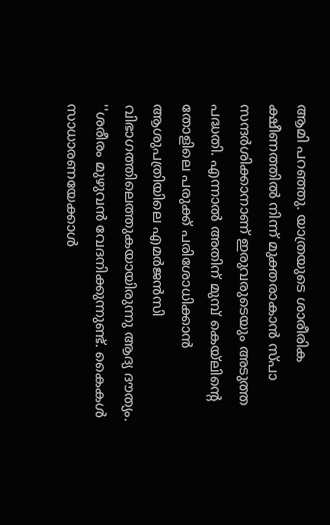ആമി പറഞ്ഞു. യാത്രയുടെ ശാരീരിക ക്ഷീണത്തില്‍ നിന്ന് മുക്തരാകാന്‍ സ്പാ സന്ദര്‍ശിക്കാനാണ് ഇരുവരുടെയും അടുത്ത പദ്ധതി. എന്നാല്‍ അതിന് മുമ്പ് കെയ്ലിന്റെ തോളിലെ പരുക്ക് പരിശോധിക്കാന്‍ ആശുപത്രിയിലെ എമര്‍ജന്‍സി വിഭാഗത്തിലെത്തുകയായിരുന്നു ആദ്യ ദൗത്യം. ''ശരീരം മുഴുവന്‍ വേദനിക്കുന്നുണ്ട്. കൈകള്‍ സാധാരണയേക്കാള്‍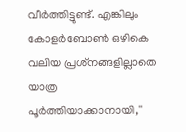വീര്‍ത്തിട്ടുണ്ട്. എങ്കിലും കോളര്‍ബോണ്‍ ഒഴികെ വലിയ പ്രശ്‌നങ്ങളില്ലാതെ യാത്ര പൂര്‍ത്തിയാക്കാനായി,''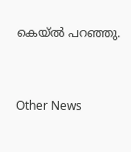കെയ്ല്‍ പറഞ്ഞു.


Other News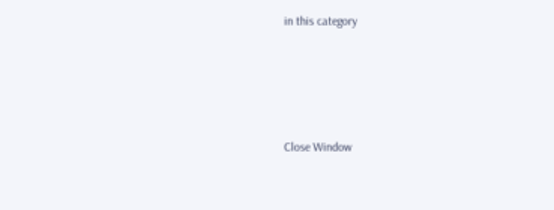in this category








Close Window